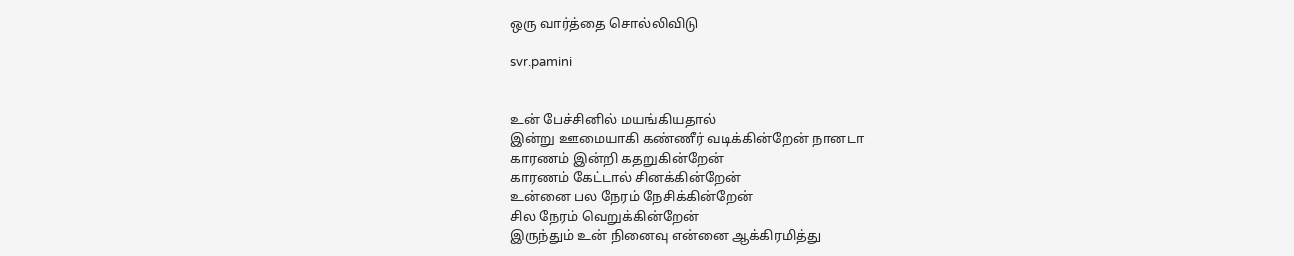ஒரு வார்த்தை சொல்லிவிடு

svr.pamini


உன் பேச்சினில் மயங்கியதால்
இன்று ஊமையாகி கண்ணீர் வடிக்கின்றேன் நானடா
காரணம் இன்றி கதறுகின்றேன்
காரணம் கேட்டால் சினக்கின்றேன்
உன்னை பல நேரம் நேசிக்கின்றேன்
சில நேரம் வெறுக்கின்றேன்
இருந்தும் உன் நினைவு என்னை ஆக்கிரமித்து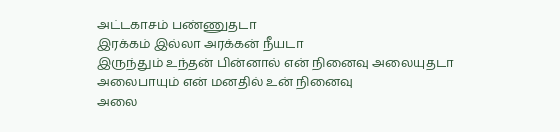அட்டகாசம் பண்ணுதடா
இரக்கம் இல்லா அரக்கன் நீயடா
இருந்தும் உந்தன் பின்னால் என் நினைவு அலையுதடா
அலைபாயும் என் மனதில் உன் நினைவு
அலை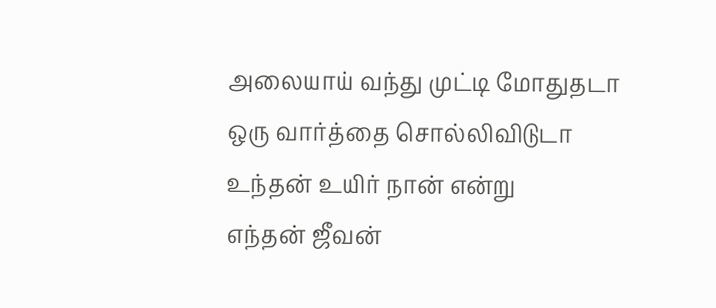அலையாய் வந்து முட்டி மோதுதடா
ஒரு வார்த்தை சொல்லிவிடுடா
உந்தன் உயிர் நான் என்று
எந்தன் ஜீவன்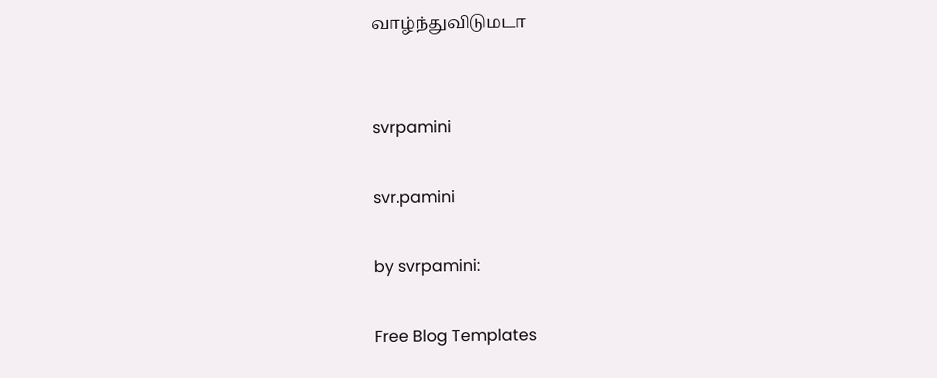வாழ்ந்துவிடுமடா


svrpamini

svr.pamini

by svrpamini:

Free Blog Templates